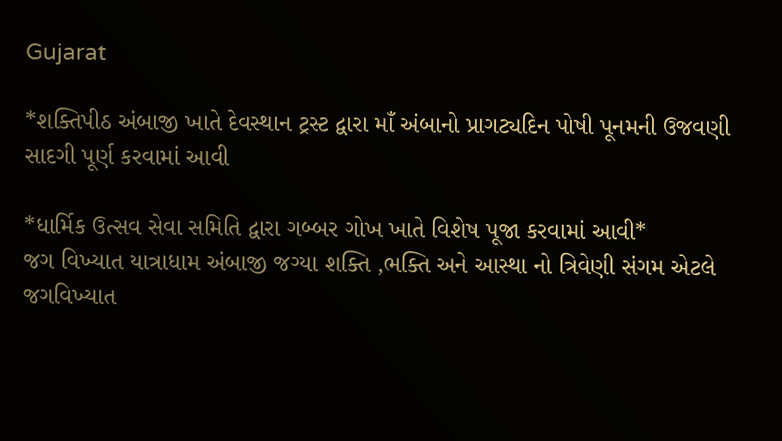Gujarat

*શક્તિપીઠ અંબાજી ખાતે દેવસ્થાન ટ્રસ્ટ દ્વારા માઁ અંબાનો પ્રાગટ્યદિન પોષી પૂનમની ઉજવણી સાદગી પૂર્ણ કરવામાં આવી

*ધાર્મિક ઉત્સવ સેવા સમિતિ દ્વારા ગબ્બર ગોખ ખાતે વિશેષ પૂજા કરવામાં આવી*
જગ વિખ્યાત યાત્રાધામ અંબાજી જગ્યા શક્તિ ,ભક્તિ અને આસ્થા નો ત્રિવેણી સંગમ એટલે જગવિખ્યાત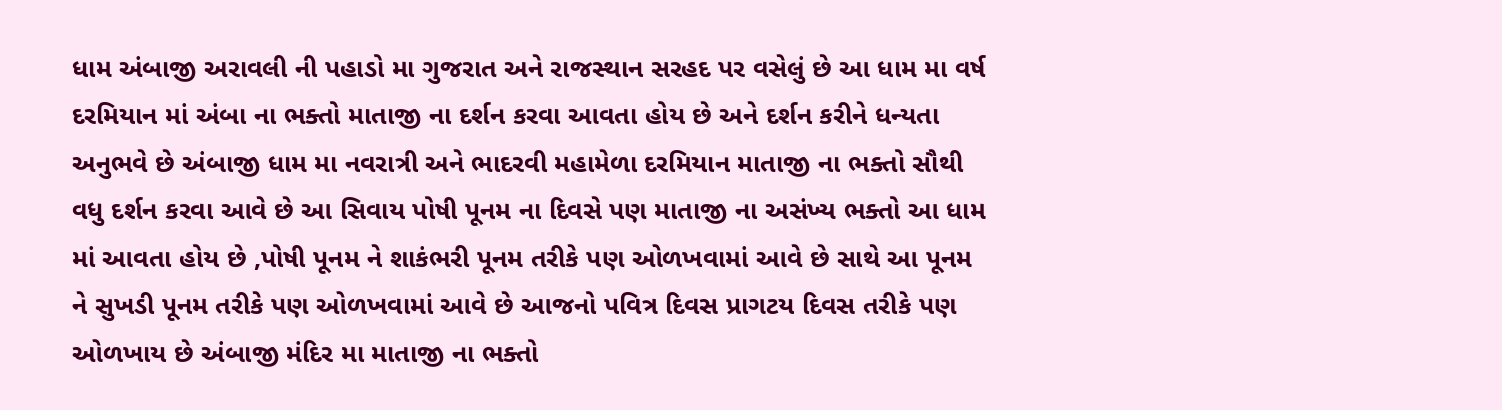ધામ અંબાજી અરાવલી ની પહાડો મા ગુજરાત અને રાજસ્થાન સરહદ પર વસેલું છે આ ધામ મા વર્ષ દરમિયાન માં અંબા ના ભક્તો માતાજી ના દર્શન કરવા આવતા હોય છે અને દર્શન કરીને ધન્યતા અનુભવે છે અંબાજી ધામ મા નવરાત્રી અને ભાદરવી મહામેળા દરમિયાન માતાજી ના ભક્તો સૌથી વધુ દર્શન કરવા આવે છે આ સિવાય પોષી પૂનમ ના દિવસે પણ માતાજી ના અસંખ્ય ભક્તો આ ધામ માં આવતા હોય છે ,પોષી પૂનમ ને શાકંભરી પૂનમ તરીકે પણ ઓળખવામાં આવે છે સાથે આ પૂનમ ને સુખડી પૂનમ તરીકે પણ ઓળખવામાં આવે છે આજનો પવિત્ર દિવસ પ્રાગટય દિવસ તરીકે પણ ઓળખાય છે અંબાજી મંદિર મા માતાજી ના ભક્તો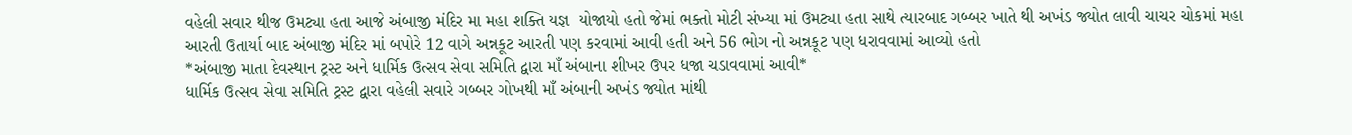વહેલી સવાર થીજ ઉમટ્યા હતા આજે અંબાજી મંદિર મા મહા શક્તિ યજ્ઞ  યોજાયો હતો જેમાં ભક્તો મોટી સંખ્યા માં ઉમટ્યા હતા સાથે ત્યારબાદ ગબ્બર ખાતે થી અખંડ જ્યોત લાવી ચાચર ચોકમાં મહા આરતી ઉતાર્યા બાદ અંબાજી મંદિર માં બપોરે 12 વાગે અન્નકૂટ આરતી પણ કરવામાં આવી હતી અને 56 ભોગ નો અન્નકૂટ પણ ધરાવવામાં આવ્યો હતો
*અંબાજી માતા દેવસ્થાન ટ્રસ્ટ અને ધાર્મિક ઉત્સવ સેવા સમિતિ દ્વારા માઁ અંબાના શીખર ઉપર ધજા ચડાવવામાં આવી*
ધાર્મિક ઉત્સવ સેવા સમિતિ ટ્રસ્ટ દ્વારા વહેલી સવારે ગબ્બર ગોખથી માઁ અંબાની અખંડ જ્યોત માંથી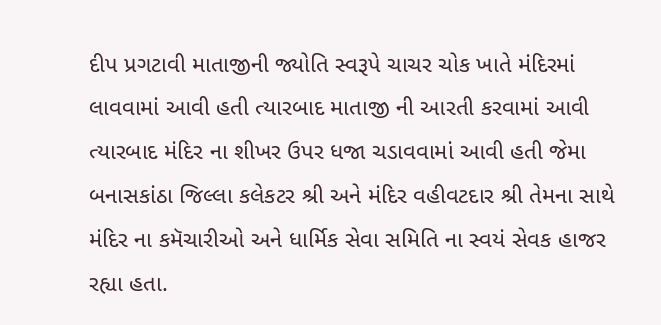દીપ પ્રગટાવી માતાજીની જ્યોતિ સ્વરૂપે ચાચર ચોક ખાતે મંદિરમાં લાવવામાં આવી હતી ત્યારબાદ માતાજી ની આરતી કરવામાં આવી ત્યારબાદ મંદિર ના શીખર ઉપર ધજા ચડાવવામાં આવી હતી જેમા બનાસકાંઠા જિલ્લા કલેકટર શ્રી અને મંદિર વહીવટદાર શ્રી તેમના સાથે મંદિર ના કમૅચારીઓ અને ધાર્મિક સેવા સમિતિ ના સ્વયં સેવક હાજર રહ્યા હતા.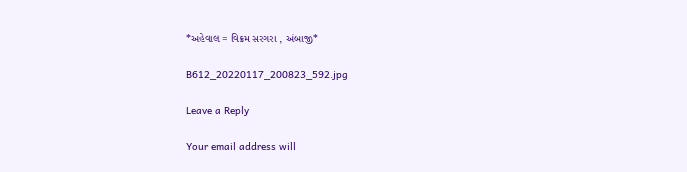*અહેવાલ = વિક્રમ સરગરા , અંબાજી*

B612_20220117_200823_592.jpg

Leave a Reply

Your email address will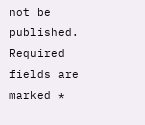not be published. Required fields are marked *